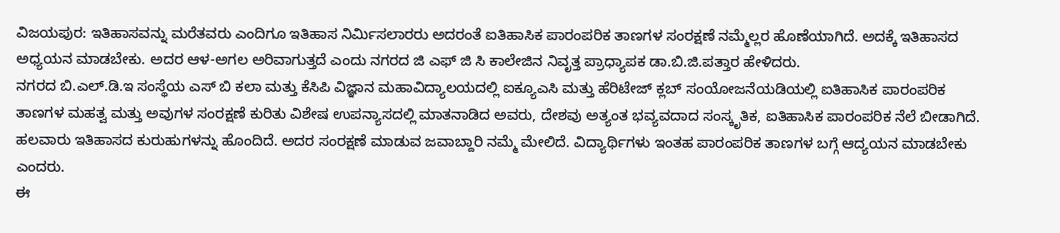ವಿಜಯಪುರ: ಇತಿಹಾಸವನ್ನು ಮರೆತವರು ಎಂದಿಗೂ ಇತಿಹಾಸ ನಿರ್ಮಿಸಲಾರರು ಅದರಂತೆ ಐತಿಹಾಸಿಕ ಪಾರಂಪರಿಕ ತಾಣಗಳ ಸಂರಕ್ಷಣೆ ನಮ್ಮೆಲ್ಲರ ಹೊಣೆಯಾಗಿದೆ. ಅದಕ್ಕೆ ಇತಿಹಾಸದ ಅಧ್ಯಯನ ಮಾಡಬೇಕು. ಅದರ ಆಳ-ಅಗಲ ಅರಿವಾಗುತ್ತದೆ ಎಂದು ನಗರದ ಜಿ ಎಫ್ ಜಿ ಸಿ ಕಾಲೇಜಿನ ನಿವೃತ್ತ ಪ್ರಾಧ್ಯಾಪಕ ಡಾ.ಬಿ.ಜಿ.ಪತ್ತಾರ ಹೇಳಿದರು.
ನಗರದ ಬಿ.ಎಲ್.ಡಿ.ಇ ಸಂಸ್ಥೆಯ ಎಸ್ ಬಿ ಕಲಾ ಮತ್ತು ಕೆಸಿಪಿ ವಿಜ್ಞಾನ ಮಹಾವಿದ್ಯಾಲಯದಲ್ಲಿ ಐಕ್ಯೂಎಸಿ ಮತ್ತು ಹೆರಿಟೇಜ್ ಕ್ಲಬ್ ಸಂಯೋಜನೆಯಡಿಯಲ್ಲಿ ಐತಿಹಾಸಿಕ ಪಾರಂಪರಿಕ ತಾಣಗಳ ಮಹತ್ವ ಮತ್ತು ಅವುಗಳ ಸಂರಕ್ಷಣೆ ಕುರಿತು ವಿಶೇಷ ಉಪನ್ಯಾಸದಲ್ಲಿ ಮಾತನಾಡಿದ ಅವರು, ದೇಶವು ಅತ್ಯಂತ ಭವ್ಯವದಾದ ಸಂಸ್ಕೃತಿಕ, ಐತಿಹಾಸಿಕ ಪಾರಂಪರಿಕ ನೆಲೆ ಬೀಡಾಗಿದೆ. ಹಲವಾರು ಇತಿಹಾಸದ ಕುರುಹುಗಳನ್ನು ಹೊಂದಿದೆ. ಅದರ ಸಂರಕ್ಷಣೆ ಮಾಡುವ ಜವಾಬ್ದಾರಿ ನಮ್ಮೆ ಮೇಲಿದೆ. ವಿದ್ಯಾರ್ಥಿಗಳು ಇಂತಹ ಪಾರಂಪರಿಕ ತಾಣಗಳ ಬಗ್ಗೆ ಆದ್ಯಯನ ಮಾಡಬೇಕು ಎಂದರು.
ಈ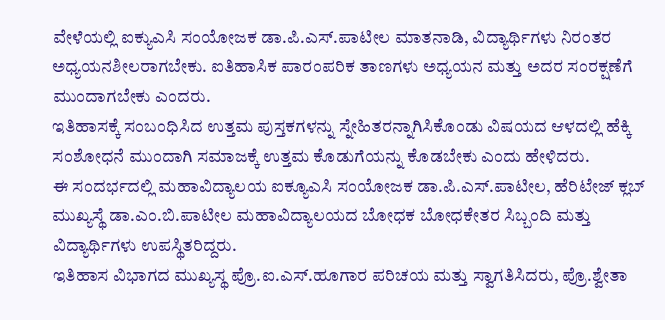ವೇಳೆಯಲ್ಲಿ ಐಕ್ಯುಎಸಿ ಸಂಯೋಜಕ ಡಾ.ಪಿ.ಎಸ್.ಪಾಟೀಲ ಮಾತನಾಡಿ, ವಿದ್ಯಾರ್ಥಿಗಳು ನಿರಂತರ ಅಧ್ಯಯನಶೀಲರಾಗಬೇಕು. ಐತಿಹಾಸಿಕ ಪಾರಂಪರಿಕ ತಾಣಗಳು ಅಧ್ಯಯನ ಮತ್ತು ಅದರ ಸಂರಕ್ಷಣೆಗೆ ಮುಂದಾಗಬೇಕು ಎಂದರು.
ಇತಿಹಾಸಕ್ಕೆ ಸಂಬಂಧಿಸಿದ ಉತ್ತಮ ಪುಸ್ತಕಗಳನ್ನು ಸ್ನೇಹಿತರನ್ನಾಗಿಸಿಕೊಂಡು ವಿಷಯದ ಆಳದಲ್ಲಿ ಹೆಕ್ಕಿ ಸಂಶೋಧನೆ ಮುಂದಾಗಿ ಸಮಾಜಕ್ಕೆ ಉತ್ತಮ ಕೊಡುಗೆಯನ್ನು ಕೊಡಬೇಕು ಎಂದು ಹೇಳಿದರು.
ಈ ಸಂದರ್ಭದಲ್ಲಿ ಮಹಾವಿದ್ಯಾಲಯ ಐಕ್ಯೂಎಸಿ ಸಂಯೋಜಕ ಡಾ.ಪಿ.ಎಸ್.ಪಾಟೀಲ, ಹೆರಿಟೇಜ್ ಕ್ಲಬ್ ಮುಖ್ಯಸ್ಥೆ ಡಾ.ಎಂ.ಬಿ.ಪಾಟೀಲ ಮಹಾವಿದ್ಯಾಲಯದ ಬೋಧಕ ಬೋಧಕೇತರ ಸಿಬ್ಬಂದಿ ಮತ್ತು ವಿದ್ಯಾರ್ಥಿಗಳು ಉಪಸ್ಥಿತರಿದ್ದರು.
ಇತಿಹಾಸ ವಿಭಾಗದ ಮುಖ್ಯಸ್ಥ ಪ್ರೊ.ಐ.ಎಸ್.ಹೂಗಾರ ಪರಿಚಯ ಮತ್ತು ಸ್ವಾಗತಿಸಿದರು, ಪ್ರೊ.ಶ್ವೇತಾ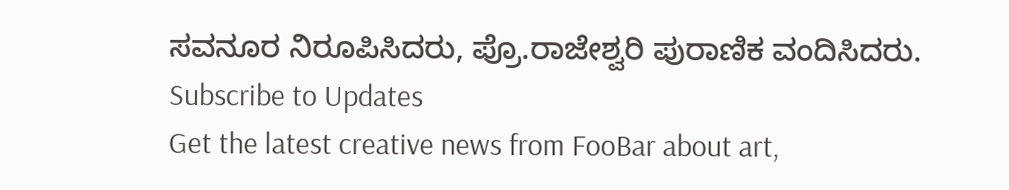ಸವನೂರ ನಿರೂಪಿಸಿದರು, ಪ್ರೊ.ರಾಜೇಶ್ವರಿ ಪುರಾಣಿಕ ವಂದಿಸಿದರು.
Subscribe to Updates
Get the latest creative news from FooBar about art,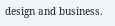design and business.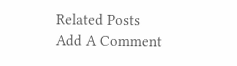Related Posts
Add A Comment